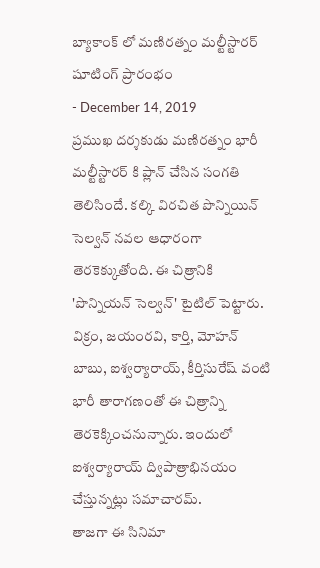బ్యాకాంక్ లో మణిరత్నం మల్టీస్టారర్ షూటింగ్ ప్రారంభం
- December 14, 2019
ప్రముఖ దర్శకుడు మణిరత్నం భారీ మల్టీస్టారర్ కి ప్లాన్ చేసిన సంగతి తెలిసిందే. కల్కి విరచిత పొన్నియిన్ సెల్వన్ నవల ఆధారంగా తెరకెక్కుతోంది. ఈ చిత్రానికి 'పొన్నియన్ సెల్వన్' టైటిల్ పెట్టారు. విక్రం, జయంరవి, కార్తి, మోహన్ బాబు, ఐశ్వర్యారాయ్, కీర్తిసురేష్ వంటి భారీ తారాగణంతో ఈ చిత్రాన్ని తెరకెక్కించనున్నారు. ఇందులో ఐశ్వర్యారాయ్ ద్విపాత్రాభినయం చేస్తున్నట్లు సమాచారమ్.
తాజగా ఈ సినిమా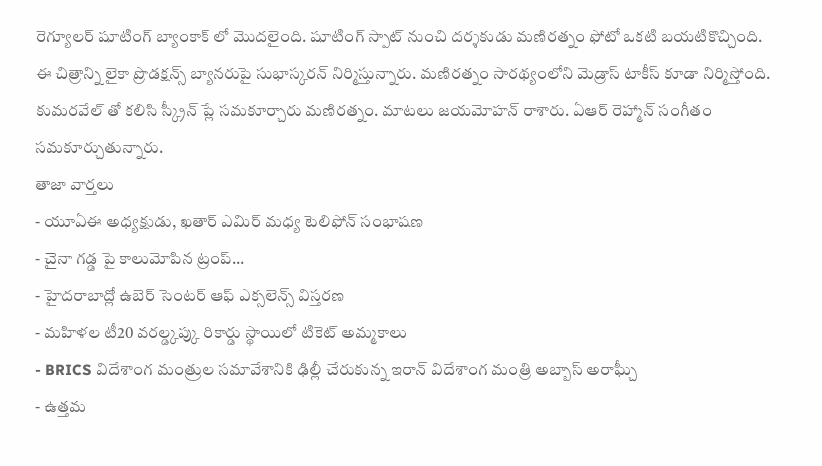రెగ్యూలర్ షూటింగ్ బ్యాంకాక్ లో మొదలైంది. షూటింగ్ స్పాట్ నుంచి దర్శకుడు మణిరత్నం ఫోటో ఒకటి బయటికొచ్చింది. ఈ చిత్రాన్ని లైకా ప్రొడక్షన్స్ బ్యానరుపై సుభాస్కరన్ నిర్మిస్తున్నారు. మణిరత్నం సారథ్యంలోని మెడ్రాస్ టాకీస్ కూడా నిర్మిస్తోంది. కుమరవేల్ తో కలిసి స్క్రీన్ ప్లే సమకూర్చారు మణిరత్నం. మాటలు జయమోహన్ రాశారు. ఏఆర్ రెహ్మాన్ సంగీతం సమకూర్చుతున్నారు.
తాజా వార్తలు
- యూఏఈ అధ్యక్షుడు, ఖతార్ ఎమిర్ మధ్య టెలిఫోన్ సంభాషణ
- చైనా గడ్డ పై కాలుమోపిన ట్రంప్...
- హైదరాబాద్లో ఉబెర్ సెంటర్ ఆఫ్ ఎక్సలెన్స్ విస్తరణ
- మహిళల టీ20 వరల్డ్కప్కు రికార్డు స్థాయిలో టికెట్ అమ్మకాలు
- BRICS విదేశాంగ మంత్రుల సమావేశానికి ఢిల్లీ చేరుకున్న ఇరాన్ విదేశాంగ మంత్రి అబ్బాస్ అరాఘ్చీ
- ఉత్తమ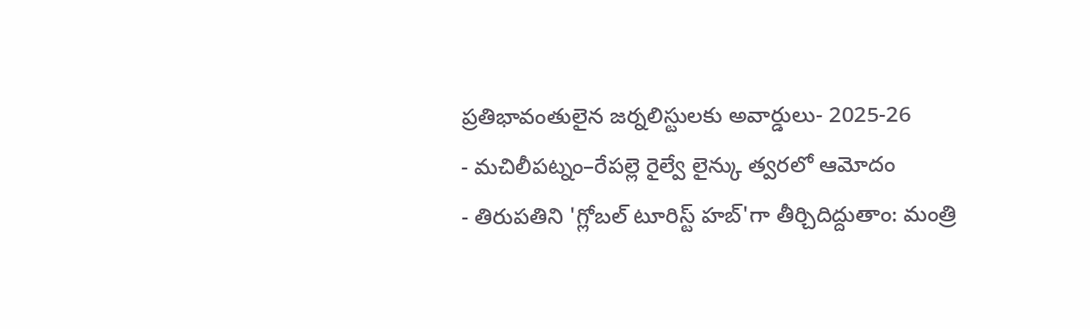ప్రతిభావంతులైన జర్నలిస్టులకు అవార్డులు- 2025-26
- మచిలీపట్నం–రేపల్లె రైల్వే లైన్కు త్వరలో ఆమోదం
- తిరుపతిని 'గ్లోబల్ టూరిస్ట్ హబ్'గా తీర్చిదిద్దుతాం: మంత్రి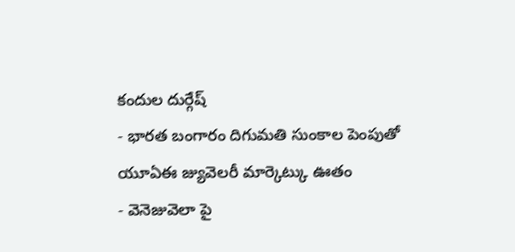కందుల దుర్గేష్
- భారత బంగారం దిగుమతి సుంకాల పెంపుతో యూఏఈ జ్యువెలరీ మార్కెట్కు ఊతం
- వెనెజువెలా పై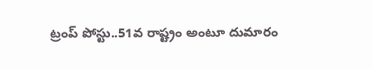ట్రంప్ పోస్టు..51వ రాష్ట్రం అంటూ దుమారం